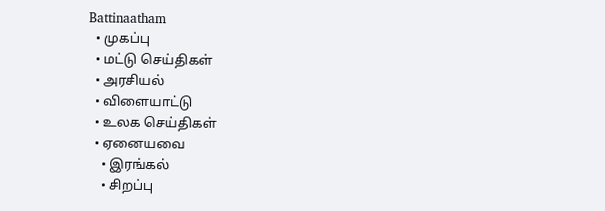Battinaatham
  • முகப்பு
  • மட்டு செய்திகள்
  • அரசியல்
  • விளையாட்டு
  • உலக செய்திகள்
  • ஏனையவை
    • இரங்கல்
    • சிறப்பு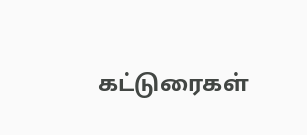கட்டுரைகள்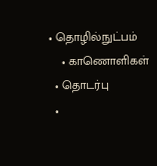• தொழில்நுட்பம்
    • காணொளிகள்
  • தொடர்பு
  •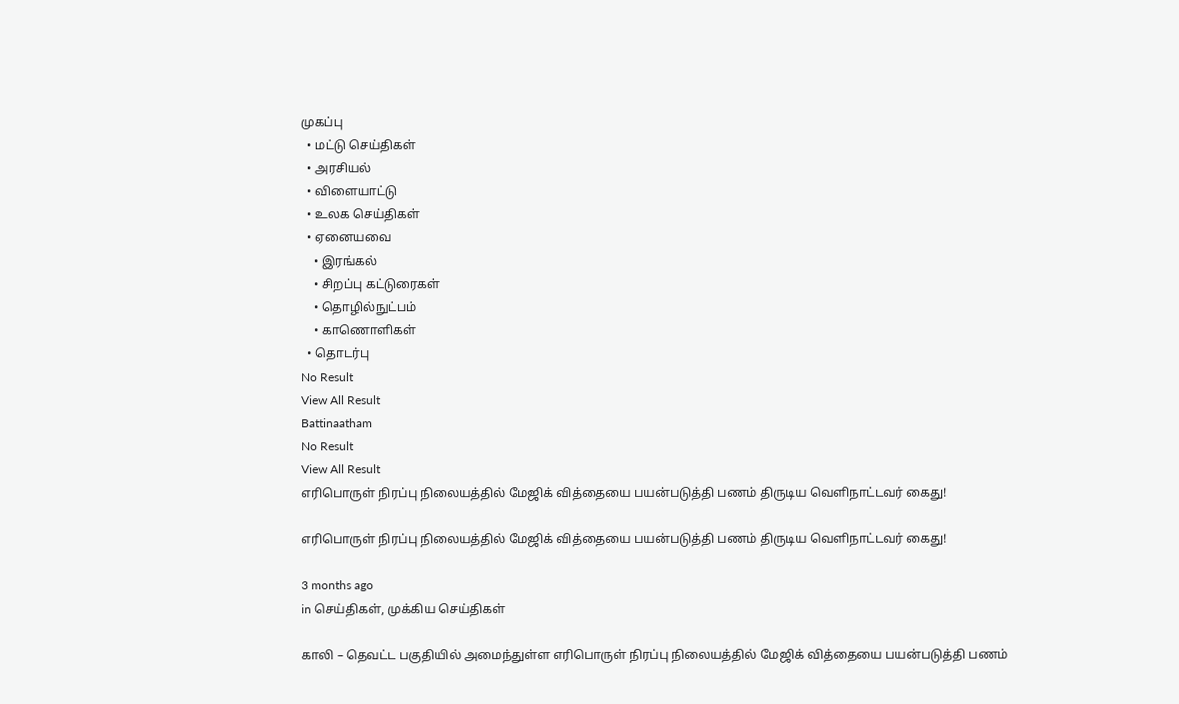முகப்பு
  • மட்டு செய்திகள்
  • அரசியல்
  • விளையாட்டு
  • உலக செய்திகள்
  • ஏனையவை
    • இரங்கல்
    • சிறப்பு கட்டுரைகள்
    • தொழில்நுட்பம்
    • காணொளிகள்
  • தொடர்பு
No Result
View All Result
Battinaatham
No Result
View All Result
எரிபொருள் நிரப்பு நிலையத்தில் மேஜிக் வித்தையை பயன்படுத்தி பணம் திருடிய வெளிநாட்டவர் கைது!

எரிபொருள் நிரப்பு நிலையத்தில் மேஜிக் வித்தையை பயன்படுத்தி பணம் திருடிய வெளிநாட்டவர் கைது!

3 months ago
in செய்திகள், முக்கிய செய்திகள்

காலி – தெவட்ட பகுதியில் அமைந்துள்ள எரிபொருள் நிரப்பு நிலையத்தில் மேஜிக் வித்தையை பயன்படுத்தி பணம்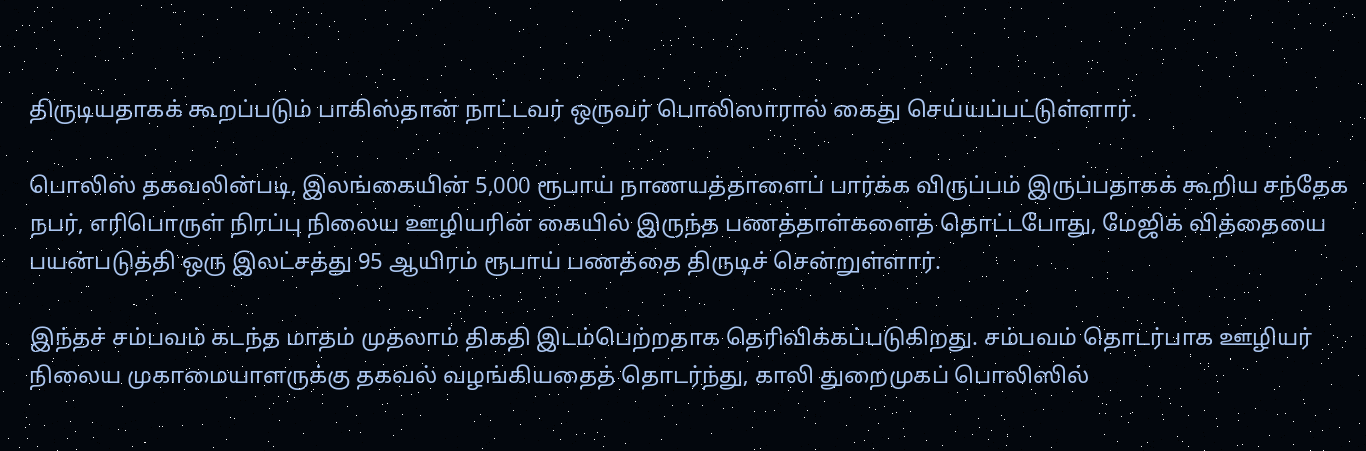திருடியதாகக் கூறப்படும் பாகிஸ்தான் நாட்டவர் ஒருவர் பொலிஸாரால் கைது செய்யப்பட்டுள்ளார்.

பொலிஸ் தகவலின்படி, இலங்கையின் 5,000 ரூபாய் நாணயத்தாளைப் பார்க்க விருப்பம் இருப்பதாகக் கூறிய சந்தேக நபர், எரிபொருள் நிரப்பு நிலைய ஊழியரின் கையில் இருந்த பணத்தாள்களைத் தொட்டபோது, மேஜிக் வித்தையை பயன்படுத்தி ஒரு இலட்சத்து 95 ஆயிரம் ரூபாய் பணத்தை திருடிச் சென்றுள்ளார்.

இந்தச் சம்பவம் கடந்த மாதம் முதலாம் திகதி இடம்பெற்றதாக தெரிவிக்கப்படுகிறது. சம்பவம் தொடர்பாக ஊழியர் நிலைய முகாமையாளருக்கு தகவல் வழங்கியதைத் தொடர்ந்து, காலி துறைமுகப் பொலிஸில்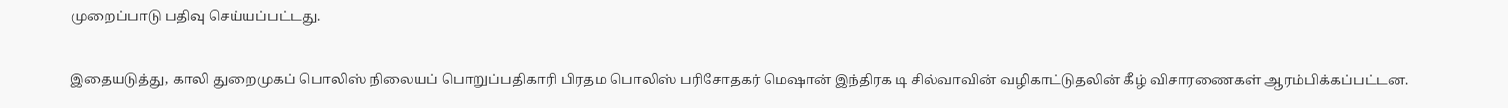முறைப்பாடு பதிவு செய்யப்பட்டது.

இதையடுத்து, காலி துறைமுகப் பொலிஸ் நிலையப் பொறுப்பதிகாரி பிரதம பொலிஸ் பரிசோதகர் மெஷான் இந்திரக டி சில்வாவின் வழிகாட்டுதலின் கீழ் விசாரணைகள் ஆரம்பிக்கப்பட்டன.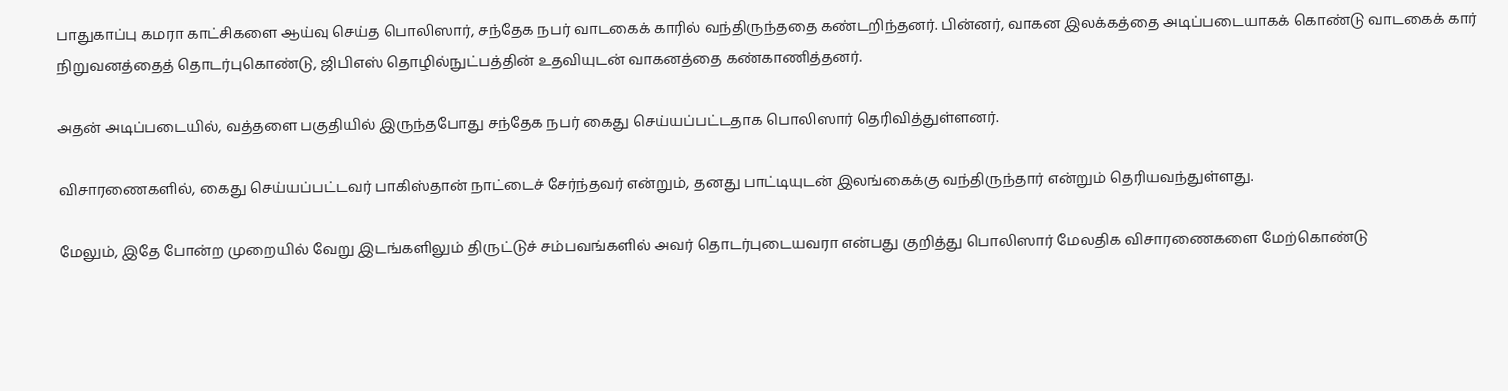பாதுகாப்பு கமரா காட்சிகளை ஆய்வு செய்த பொலிஸார், சந்தேக நபர் வாடகைக் காரில் வந்திருந்ததை கண்டறிந்தனர். பின்னர், வாகன இலக்கத்தை அடிப்படையாகக் கொண்டு வாடகைக் கார் நிறுவனத்தைத் தொடர்புகொண்டு, ஜிபிஎஸ் தொழில்நுட்பத்தின் உதவியுடன் வாகனத்தை கண்காணித்தனர்.

அதன் அடிப்படையில், வத்தளை பகுதியில் இருந்தபோது சந்தேக நபர் கைது செய்யப்பட்டதாக பொலிஸார் தெரிவித்துள்ளனர்.

விசாரணைகளில், கைது செய்யப்பட்டவர் பாகிஸ்தான் நாட்டைச் சேர்ந்தவர் என்றும், தனது பாட்டியுடன் இலங்கைக்கு வந்திருந்தார் என்றும் தெரியவந்துள்ளது.

மேலும், இதே போன்ற முறையில் வேறு இடங்களிலும் திருட்டுச் சம்பவங்களில் அவர் தொடர்புடையவரா என்பது குறித்து பொலிஸார் மேலதிக விசாரணைகளை மேற்கொண்டு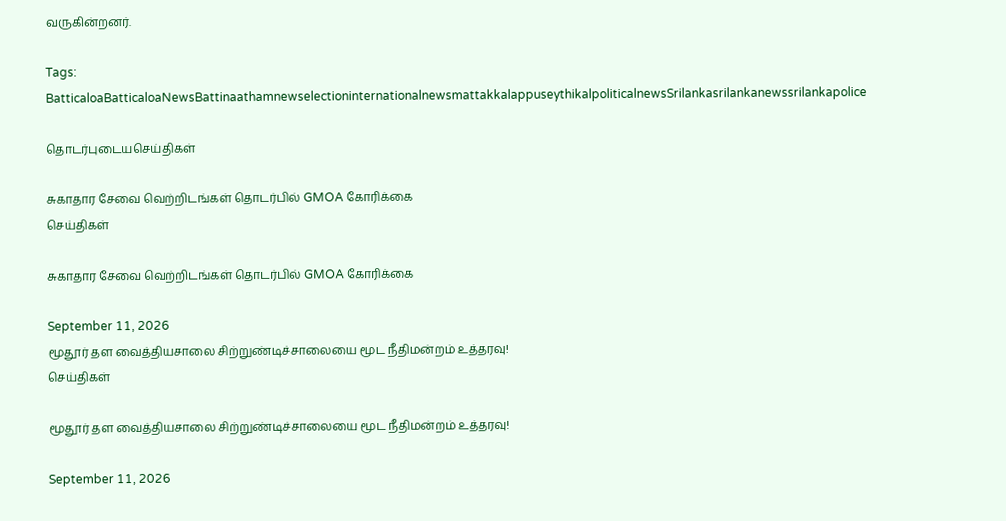வருகின்றனர்.

Tags: BatticaloaBatticaloaNewsBattinaathamnewselectioninternationalnewsmattakkalappuseythikalpoliticalnewsSrilankasrilankanewssrilankapolice

தொடர்புடையசெய்திகள்

சுகாதார சேவை வெற்றிடங்கள் தொடர்பில் GMOA கோரிக்கை
செய்திகள்

சுகாதார சேவை வெற்றிடங்கள் தொடர்பில் GMOA கோரிக்கை

September 11, 2026
மூதூர் தள வைத்தியசாலை சிற்றுண்டிச்சாலையை மூட நீதிமன்றம் உத்தரவு!
செய்திகள்

மூதூர் தள வைத்தியசாலை சிற்றுண்டிச்சாலையை மூட நீதிமன்றம் உத்தரவு!

September 11, 2026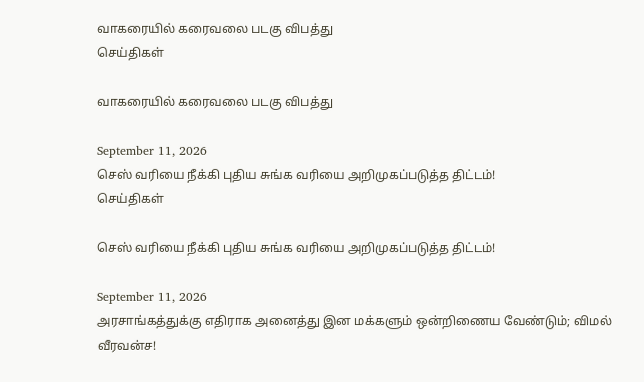வாகரையில் கரைவலை படகு விபத்து
செய்திகள்

வாகரையில் கரைவலை படகு விபத்து

September 11, 2026
செஸ் வரியை நீக்கி புதிய சுங்க வரியை அறிமுகப்படுத்த திட்டம்!
செய்திகள்

செஸ் வரியை நீக்கி புதிய சுங்க வரியை அறிமுகப்படுத்த திட்டம்!

September 11, 2026
அரசாங்கத்துக்கு எதிராக அனைத்து இன மக்களும் ஒன்றிணைய வேண்டும்; விமல் வீரவன்ச!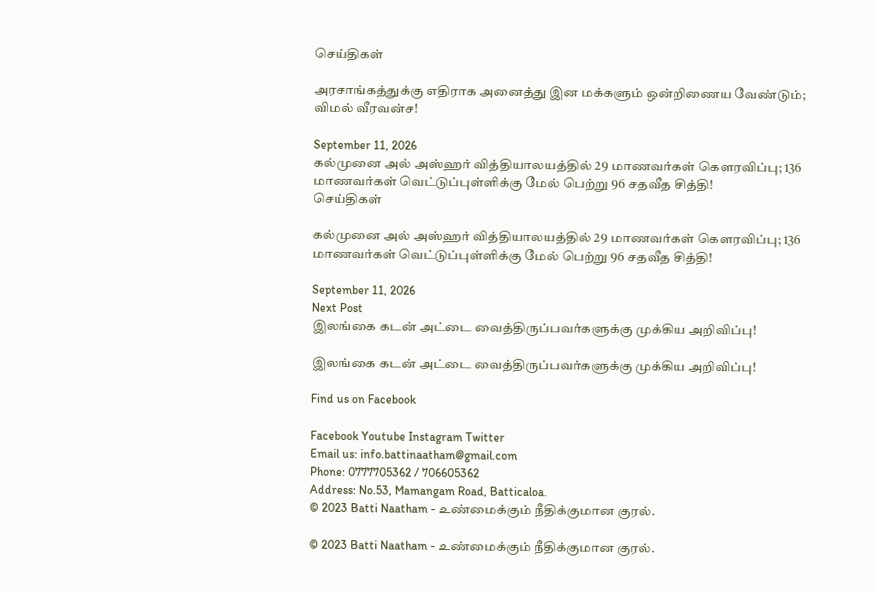செய்திகள்

அரசாங்கத்துக்கு எதிராக அனைத்து இன மக்களும் ஒன்றிணைய வேண்டும்; விமல் வீரவன்ச!

September 11, 2026
கல்முனை அல் அஸ்ஹர் வித்தியாலயத்தில் 29 மாணவர்கள் கௌரவிப்பு; 136 மாணவர்கள் வெட்டுப்புள்ளிக்கு மேல் பெற்று 96 சதவீத சித்தி!
செய்திகள்

கல்முனை அல் அஸ்ஹர் வித்தியாலயத்தில் 29 மாணவர்கள் கௌரவிப்பு; 136 மாணவர்கள் வெட்டுப்புள்ளிக்கு மேல் பெற்று 96 சதவீத சித்தி!

September 11, 2026
Next Post
இலங்கை கடன் அட்டை வைத்திருப்பவர்களுக்கு முக்கிய அறிவிப்பு!

இலங்கை கடன் அட்டை வைத்திருப்பவர்களுக்கு முக்கிய அறிவிப்பு!

Find us on Facebook

Facebook Youtube Instagram Twitter
Email us: info.battinaatham@gmail.com
Phone: 0777705362 / 706605362
Address: No.53, Mamangam Road, Batticaloa.
© 2023 Batti Naatham - உண்மைக்கும் நீதிக்குமான குரல்.

© 2023 Batti Naatham - உண்மைக்கும் நீதிக்குமான குரல்.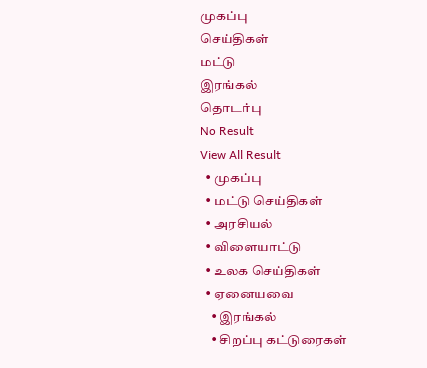முகப்பு
செய்திகள்
மட்டு
இரங்கல்
தொடர்பு
No Result
View All Result
  • முகப்பு
  • மட்டு செய்திகள்
  • அரசியல்
  • விளையாட்டு
  • உலக செய்திகள்
  • ஏனையவை
    • இரங்கல்
    • சிறப்பு கட்டுரைகள்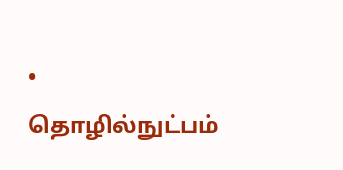• தொழில்நுட்பம்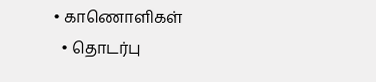• காணொளிகள்
  • தொடர்பு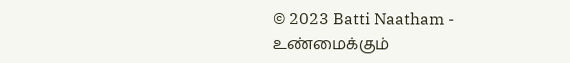© 2023 Batti Naatham - உண்மைக்கும்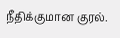நீதிக்குமான குரல்.